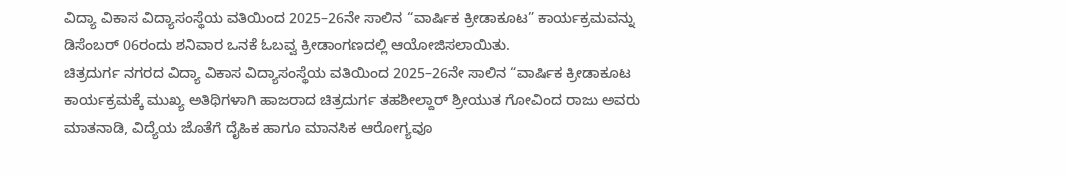ವಿದ್ಯಾ ವಿಕಾಸ ವಿದ್ಯಾಸಂಸ್ಥೆಯ ವತಿಯಿಂದ 2025–26ನೇ ಸಾಲಿನ “ವಾರ್ಷಿಕ ಕ್ರೀಡಾಕೂಟ” ಕಾರ್ಯಕ್ರಮವನ್ನು ಡಿಸೆಂಬರ್ 06ರಂದು ಶನಿವಾರ ಒನಕೆ ಓಬವ್ವ ಕ್ರೀಡಾಂಗಣದಲ್ಲಿ ಆಯೋಜಿಸಲಾಯಿತು.
ಚಿತ್ರದುರ್ಗ ನಗರದ ವಿದ್ಯಾ ವಿಕಾಸ ವಿದ್ಯಾಸಂಸ್ಥೆಯ ವತಿಯಿಂದ 2025–26ನೇ ಸಾಲಿನ “ವಾರ್ಷಿಕ ಕ್ರೀಡಾಕೂಟ ಕಾರ್ಯಕ್ರಮಕ್ಕೆ ಮುಖ್ಯ ಅತಿಥಿಗಳಾಗಿ ಹಾಜರಾದ ಚಿತ್ರದುರ್ಗ ತಹಶೀಲ್ದಾರ್ ಶ್ರೀಯುತ ಗೋವಿಂದ ರಾಜು ಅವರು ಮಾತನಾಡಿ, ವಿದ್ಯೆಯ ಜೊತೆಗೆ ದೈಹಿಕ ಹಾಗೂ ಮಾನಸಿಕ ಆರೋಗ್ಯವೂ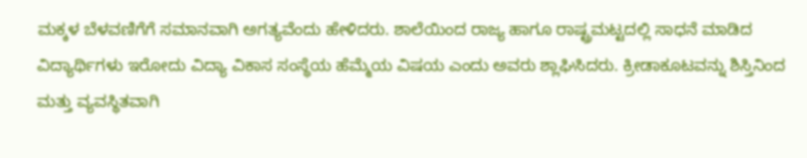ಮಕ್ಕಳ ಬೆಳವಣಿಗೆಗೆ ಸಮಾನವಾಗಿ ಅಗತ್ಯವೆಂದು ಹೇಳಿದರು. ಶಾಲೆಯಿಂದ ರಾಜ್ಯ ಹಾಗೂ ರಾಷ್ಟ್ರಮಟ್ಟದಲ್ಲಿ ಸಾಧನೆ ಮಾಡಿದ ವಿದ್ಯಾರ್ಥಿಗಳು ಇರೋದು ವಿದ್ಯಾ ವಿಕಾಸ ಸಂಸ್ಥೆಯ ಹೆಮ್ಮೆಯ ವಿಷಯ ಎಂದು ಅವರು ಶ್ಲಾಘಿಸಿದರು. ಕ್ರೀಡಾಕೂಟವನ್ನು ಶಿಸ್ತಿನಿಂದ ಮತ್ತು ವ್ಯವಸ್ಥಿತವಾಗಿ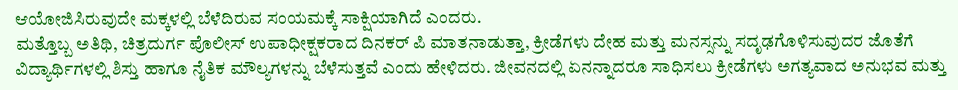ಆಯೋಜಿಸಿರುವುದೇ ಮಕ್ಕಳಲ್ಲಿ ಬೆಳೆದಿರುವ ಸಂಯಮಕ್ಕೆ ಸಾಕ್ಷಿಯಾಗಿದೆ ಎಂದರು.
ಮತ್ತೊಬ್ಬ ಅತಿಥಿ, ಚಿತ್ರದುರ್ಗ ಪೊಲೀಸ್ ಉಪಾಧೀಕ್ಷಕರಾದ ದಿನಕರ್ ಪಿ ಮಾತನಾಡುತ್ತಾ, ಕ್ರೀಡೆಗಳು ದೇಹ ಮತ್ತು ಮನಸ್ಸನ್ನು ಸದೃಢಗೊಳಿಸುವುದರ ಜೊತೆಗೆ ವಿದ್ಯಾರ್ಥಿಗಳಲ್ಲಿ ಶಿಸ್ತು ಹಾಗೂ ನೈತಿಕ ಮೌಲ್ಯಗಳನ್ನು ಬೆಳೆಸುತ್ತವೆ ಎಂದು ಹೇಳಿದರು. ಜೀವನದಲ್ಲಿ ಏನನ್ನಾದರೂ ಸಾಧಿಸಲು ಕ್ರೀಡೆಗಳು ಅಗತ್ಯವಾದ ಅನುಭವ ಮತ್ತು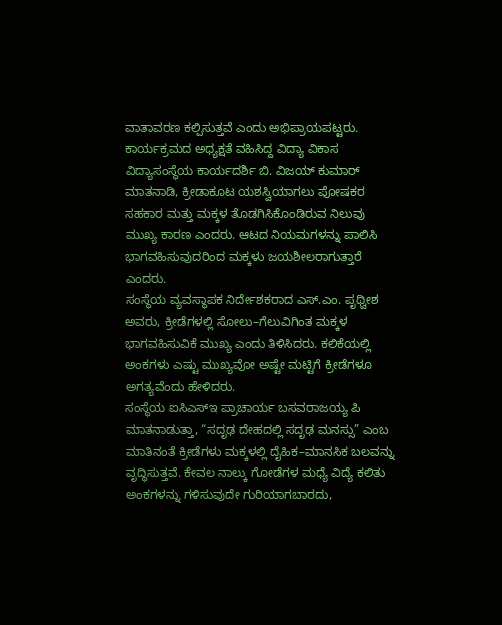ವಾತಾವರಣ ಕಲ್ಪಿಸುತ್ತವೆ ಎಂದು ಅಭಿಪ್ರಾಯಪಟ್ಟರು.
ಕಾರ್ಯಕ್ರಮದ ಅಧ್ಯಕ್ಷತೆ ವಹಿಸಿದ್ದ ವಿದ್ಯಾ ವಿಕಾಸ ವಿದ್ಯಾಸಂಸ್ಥೆಯ ಕಾರ್ಯದರ್ಶಿ ಬಿ. ವಿಜಯ್ ಕುಮಾರ್ ಮಾತನಾಡಿ, ಕ್ರೀಡಾಕೂಟ ಯಶಸ್ವಿಯಾಗಲು ಪೋಷಕರ ಸಹಕಾರ ಮತ್ತು ಮಕ್ಕಳ ತೊಡಗಿಸಿಕೊಂಡಿರುವ ನಿಲುವು ಮುಖ್ಯ ಕಾರಣ ಎಂದರು. ಆಟದ ನಿಯಮಗಳನ್ನು ಪಾಲಿಸಿ ಭಾಗವಹಿಸುವುದರಿಂದ ಮಕ್ಕಳು ಜಯಶೀಲರಾಗುತ್ತಾರೆ ಎಂದರು.
ಸಂಸ್ಥೆಯ ವ್ಯವಸ್ಥಾಪಕ ನಿರ್ದೇಶಕರಾದ ಎಸ್.ಎಂ. ಪೃಥ್ವೀಶ ಅವರು, ಕ್ರೀಡೆಗಳಲ್ಲಿ ಸೋಲು–ಗೆಲುವಿಗಿಂತ ಮಕ್ಕಳ ಭಾಗವಹಿಸುವಿಕೆ ಮುಖ್ಯ ಎಂದು ತಿಳಿಸಿದರು. ಕಲಿಕೆಯಲ್ಲಿ ಅಂಕಗಳು ಎಷ್ಟು ಮುಖ್ಯವೋ ಅಷ್ಟೇ ಮಟ್ಟಿಗೆ ಕ್ರೀಡೆಗಳೂ ಅಗತ್ಯವೆಂದು ಹೇಳಿದರು.
ಸಂಸ್ಥೆಯ ಐಸಿಎಸ್ಇ ಪ್ರಾಚಾರ್ಯ ಬಸವರಾಜಯ್ಯ ಪಿ ಮಾತನಾಡುತ್ತಾ, “ಸದೃಢ ದೇಹದಲ್ಲಿ ಸದೃಢ ಮನಸ್ಸು” ಎಂಬ ಮಾತಿನಂತೆ ಕ್ರೀಡೆಗಳು ಮಕ್ಕಳಲ್ಲಿ ದೈಹಿಕ–ಮಾನಸಿಕ ಬಲವನ್ನು ವೃದ್ಧಿಸುತ್ತವೆ. ಕೇವಲ ನಾಲ್ಕು ಗೋಡೆಗಳ ಮಧ್ಯೆ ವಿದ್ಯೆ ಕಲಿತು ಅಂಕಗಳನ್ನು ಗಳಿಸುವುದೇ ಗುರಿಯಾಗಬಾರದು,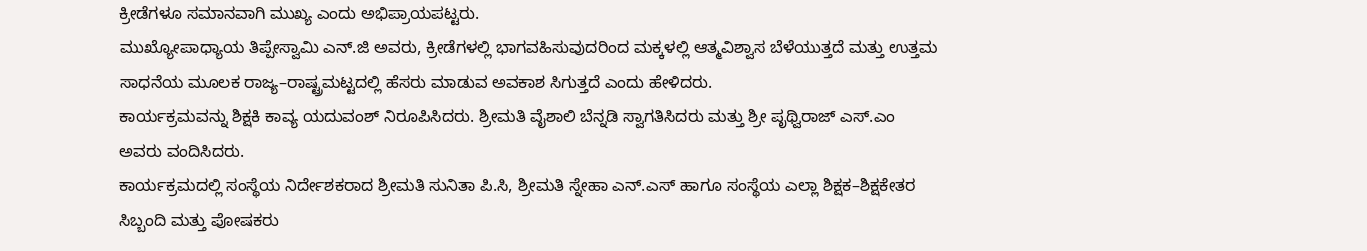ಕ್ರೀಡೆಗಳೂ ಸಮಾನವಾಗಿ ಮುಖ್ಯ ಎಂದು ಅಭಿಪ್ರಾಯಪಟ್ಟರು.
ಮುಖ್ಯೋಪಾಧ್ಯಾಯ ತಿಪ್ಪೇಸ್ವಾಮಿ ಎನ್.ಜಿ ಅವರು, ಕ್ರೀಡೆಗಳಲ್ಲಿ ಭಾಗವಹಿಸುವುದರಿಂದ ಮಕ್ಕಳಲ್ಲಿ ಆತ್ಮವಿಶ್ವಾಸ ಬೆಳೆಯುತ್ತದೆ ಮತ್ತು ಉತ್ತಮ ಸಾಧನೆಯ ಮೂಲಕ ರಾಜ್ಯ–ರಾಷ್ಟ್ರಮಟ್ಟದಲ್ಲಿ ಹೆಸರು ಮಾಡುವ ಅವಕಾಶ ಸಿಗುತ್ತದೆ ಎಂದು ಹೇಳಿದರು.
ಕಾರ್ಯಕ್ರಮವನ್ನು ಶಿಕ್ಷಕಿ ಕಾವ್ಯ ಯದುವಂಶ್ ನಿರೂಪಿಸಿದರು. ಶ್ರೀಮತಿ ವೈಶಾಲಿ ಬೆನ್ನಡಿ ಸ್ವಾಗತಿಸಿದರು ಮತ್ತು ಶ್ರೀ ಪೃಥ್ವಿರಾಜ್ ಎಸ್.ಎಂ ಅವರು ವಂದಿಸಿದರು.
ಕಾರ್ಯಕ್ರಮದಲ್ಲಿ ಸಂಸ್ಥೆಯ ನಿರ್ದೇಶಕರಾದ ಶ್ರೀಮತಿ ಸುನಿತಾ ಪಿ.ಸಿ, ಶ್ರೀಮತಿ ಸ್ನೇಹಾ ಎನ್.ಎಸ್ ಹಾಗೂ ಸಂಸ್ಥೆಯ ಎಲ್ಲಾ ಶಿಕ್ಷಕ–ಶಿಕ್ಷಕೇತರ ಸಿಬ್ಬಂದಿ ಮತ್ತು ಪೋಷಕರು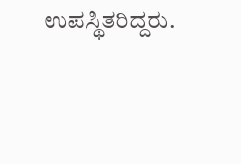ಉಪಸ್ಥಿತರಿದ್ದರು.